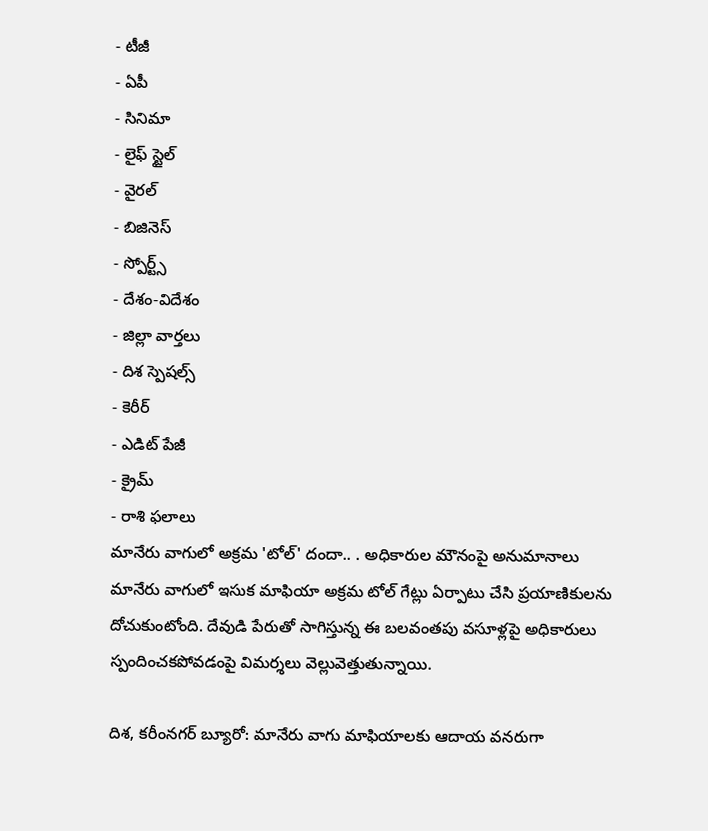- టీజీ
- ఏపీ
- సినిమా
- లైఫ్ స్టైల్
- వైరల్
- బిజినెస్
- స్పోర్ట్స్
- దేశం-విదేశం
- జిల్లా వార్తలు
- దిశ స్పెషల్స్
- కెరీర్
- ఎడిట్ పేజీ
- క్రైమ్
- రాశి ఫలాలు
మానేరు వాగులో అక్రమ 'టోల్' దందా.. . అధికారుల మౌనంపై అనుమానాలు
మానేరు వాగులో ఇసుక మాఫియా అక్రమ టోల్ గేట్లు ఏర్పాటు చేసి ప్రయాణికులను దోచుకుంటోంది. దేవుడి పేరుతో సాగిస్తున్న ఈ బలవంతపు వసూళ్లపై అధికారులు స్పందించకపోవడంపై విమర్శలు వెల్లువెత్తుతున్నాయి.

దిశ, కరీంనగర్ బ్యూరో: మానేరు వాగు మాఫియాలకు ఆదాయ వనరుగా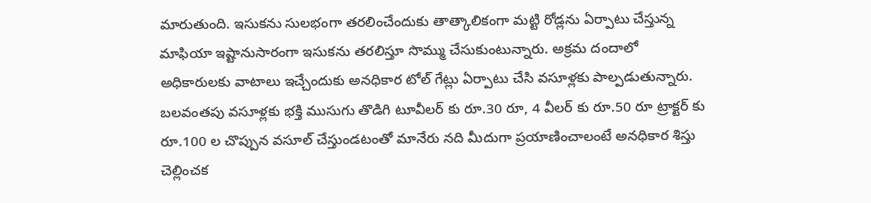మారుతుంది. ఇసుకను సులభంగా తరలించేందుకు తాత్కాలికంగా మట్టి రోడ్లను ఏర్పాటు చేస్తున్న మాఫియా ఇష్టానుసారంగా ఇసుకను తరలిస్తూ సొమ్ము చేసుకుంటున్నారు. అక్రమ దందాలో అధికారులకు వాటాలు ఇచ్చేందుకు అనధికార టోల్ గేట్లు ఏర్పాటు చేసి వసూళ్లకు పాల్పడుతున్నారు. బలవంతపు వసూళ్లకు భక్తి ముసుగు తొడిగి టూవీలర్ కు రూ.30 రూ, 4 వీలర్ కు రూ.50 రూ ట్రాక్టర్ కు రూ.100 ల చొప్పున వసూల్ చేస్తుండటంతో మానేరు నది మీదుగా ప్రయాణించాలంటే అనధికార శిస్తు చెల్లించక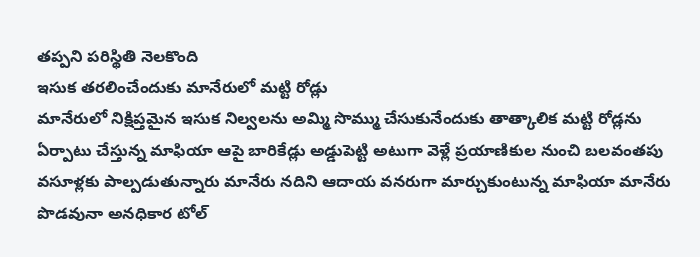తప్పని పరిస్థితి నెలకొంది
ఇసుక తరలించేందుకు మానేరులో మట్టి రోడ్లు
మానేరులో నిక్షిప్తమైన ఇసుక నిల్వలను అమ్మి సొమ్ము చేసుకునేందుకు తాత్కాలిక మట్టి రోడ్లను ఏర్పాటు చేస్తున్న మాఫియా ఆపై బారికేడ్లు అడ్డుపెట్టి అటుగా వెళ్లే ప్రయాణికుల నుంచి బలవంతపు వసూళ్లకు పాల్పడుతున్నారు మానేరు నదిని ఆదాయ వనరుగా మార్చుకుంటున్న మాఫియా మానేరు పొడవునా అనధికార టోల్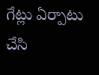గేట్లు ఏర్పాటు చేసి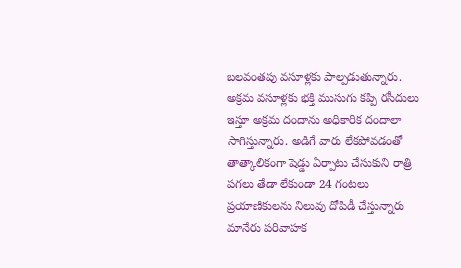బలవంతపు వసూళ్లకు పాల్పడుతున్నారు. అక్రమ వసూళ్లకు భక్తి ముసుగు కప్పి రసీదులు ఇస్తూ అక్రమ దందాను అధికారిక దందాలా సాగిస్తున్నారు. అడిగే వారు లేకపోవడంతో తాత్కాలికంగా షెడ్డు ఏర్పాటు చేసుకుని రాత్రి పగలు తేడా లేకుండా 24 గంటలు ప్రయాణికులను నిలువు దోపిడీ చేస్తున్నారు మానేరు పరివాహక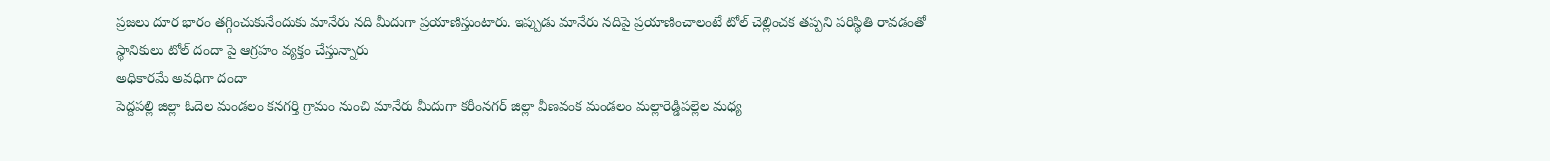ప్రజలు దూర భారం తగ్గించుకునేందుకు మానేరు నది మీదుగా ప్రయాణిస్తుంటారు. ఇప్పుడు మానేరు నదిపై ప్రయాణించాలంటే టోల్ చెల్లించక తప్పని పరిస్థితి రావడంతో స్థానికులు టోల్ దందా పై ఆగ్రహం వ్యక్తం చేస్తున్నారు
అధికారమే అవధిగా దందా
పెద్దపల్లి జిల్లా ఓదెల మండలం కనగర్తి గ్రామం నుంచి మానేరు మీదుగా కరీంనగర్ జిల్లా వీణవంక మండలం మల్లారెడ్డిపల్లెల మధ్య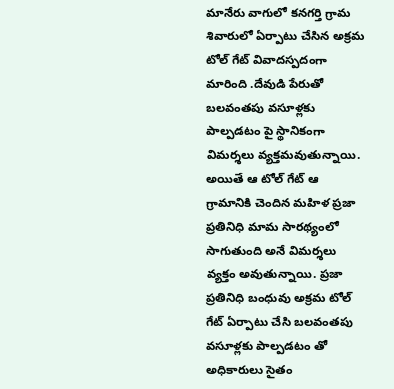మానేరు వాగులో కనగర్తి గ్రామ శివారులో ఏర్పాటు చేసిన అక్రమ టోల్ గేట్ వివాదస్పదంగా మారింది .దేవుడి పేరుతో బలవంతపు వసూళ్లకు పాల్పడటం పై స్థానికంగా విమర్శలు వ్యక్తమవుతున్నాయి. అయితే ఆ టోల్ గేట్ ఆ గ్రామానికి చెందిన మహిళ ప్రజా ప్రతినిధి మామ సారథ్యంలో సాగుతుంది అనే విమర్శలు వ్యక్తం అవుతున్నాయి. ప్రజా ప్రతినిధి బంధువు అక్రమ టోల్ గేట్ ఏర్పాటు చేసి బలవంతపు వసూళ్లకు పాల్పడటం తో అధికారులు సైతం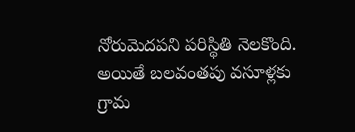నోరుమెదపని పరిస్థితి నెలకొంది. అయితే బలవంతపు వసూళ్లకు గ్రామ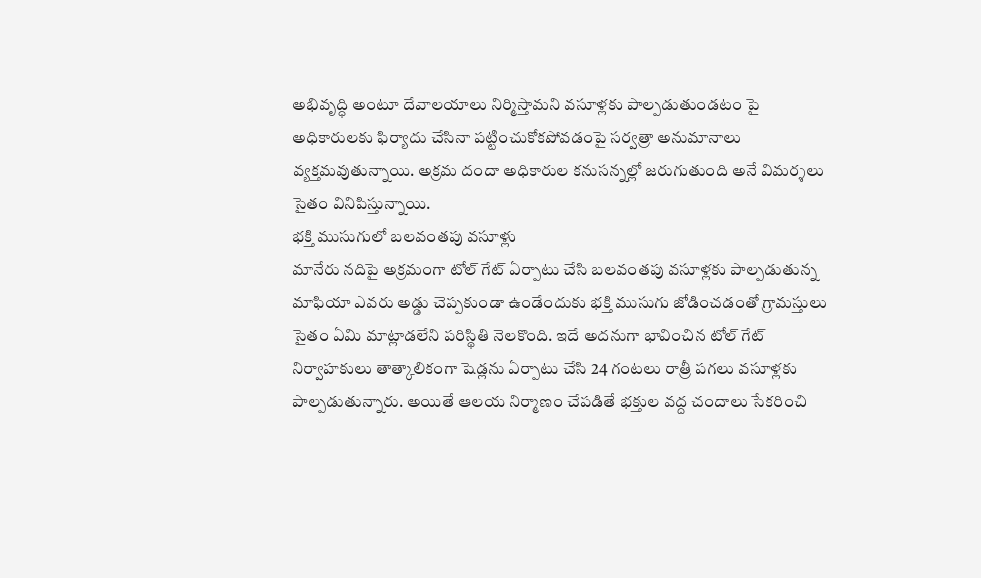అభివృద్ధి అంటూ దేవాలయాలు నిర్మిస్తామని వసూళ్లకు పాల్పడుతుండటం పై అధికారులకు ఫిర్యాదు చేసినా పట్టించుకోకపోవడంపై సర్వత్రా అనుమానాలు వ్యక్తమవుతున్నాయి. అక్రమ దందా అధికారుల కనుసన్నల్లో జరుగుతుంది అనే విమర్శలు సైతం వినిపిస్తున్నాయి.
భక్తి ముసుగులో బలవంతపు వసూళ్లు
మానేరు నదిపై అక్రమంగా టోల్ గేట్ ఏర్పాటు చేసి బలవంతపు వసూళ్లకు పాల్పడుతున్న మాఫియా ఎవరు అడ్డు చెప్పకుండా ఉండేందుకు భక్తి ముసుగు జోడించడంతో గ్రామస్తులు సైతం ఏమి మాట్లాడలేని పరిస్థితి నెలకొంది. ఇదే అదనుగా భావించిన టోల్ గేట్ నిర్వాహకులు తాత్కాలికంగా షెడ్లను ఏర్పాటు చేసి 24 గంటలు రాత్రీ పగలు వసూళ్లకు పాల్పడుతున్నారు. అయితే ఆలయ నిర్మాణం చేపడితే భక్తుల వద్ద చందాలు సేకరించి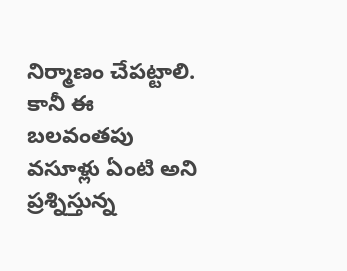నిర్మాణం చేపట్టాలి. కానీ ఈ బలవంతపు వసూళ్లు ఏంటి అని ప్రశ్నిస్తున్న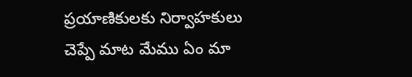ప్రయాణికులకు నిర్వాహకులు చెప్పే మాట మేము ఏం మా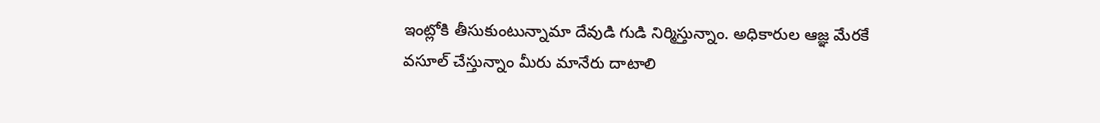ఇంట్లోకి తీసుకుంటున్నామా దేవుడి గుడి నిర్మిస్తున్నాం. అధికారుల ఆజ్ఞ మేరకే వసూల్ చేస్తున్నాం మీరు మానేరు దాటాలి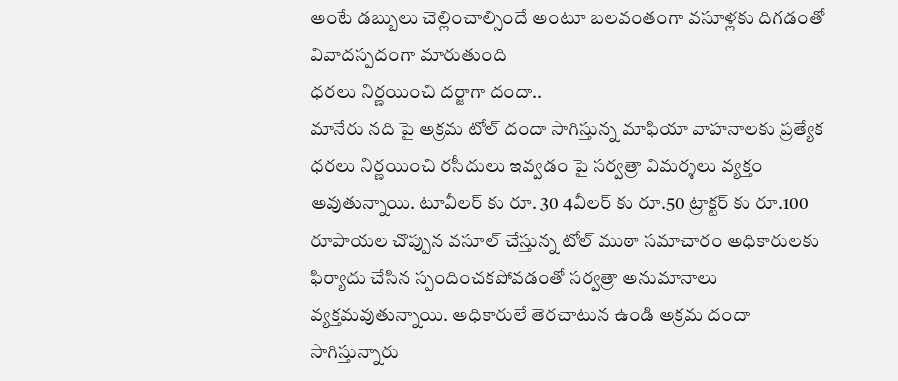అంటే డబ్బులు చెల్లించాల్సిందే అంటూ బలవంతంగా వసూళ్లకు దిగడంతో వివాదస్పదంగా మారుతుంది
ధరలు నిర్ణయించి దర్జాగా దందా..
మానేరు నది పై అక్రమ టోల్ దందా సాగిస్తున్న మాఫియా వాహనాలకు ప్రత్యేక ధరలు నిర్ణయించి రసీదులు ఇవ్వడం పై సర్వత్రా విమర్శలు వ్యక్తం అవుతున్నాయి. టూవీలర్ కు రూ. 30 4వీలర్ కు రూ.50 ట్రాక్టర్ కు రూ.100 రూపాయల చొప్పున వసూల్ చేస్తున్న టోల్ ముఠా సమాచారం అధికారులకు ఫిర్యాదు చేసిన స్పందించకపోవడంతో సర్వత్రా అనుమానాలు వ్యక్తమవుతున్నాయి. అధికారులే తెరచాటున ఉండి అక్రమ దందా సాగిస్తున్నారు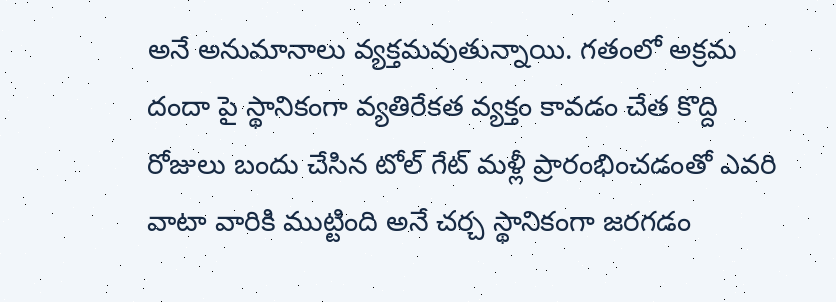అనే అనుమానాలు వ్యక్తమవుతున్నాయి. గతంలో అక్రమ దందా పై స్థానికంగా వ్యతిరేకత వ్యక్తం కావడం చేత కొద్ది రోజులు బందు చేసిన టోల్ గేట్ మళ్లీ ప్రారంభించడంతో ఎవరి వాటా వారికి ముట్టింది అనే చర్చ స్థానికంగా జరగడం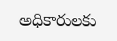అధికారులకు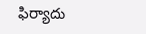ఫిర్యాదు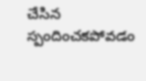చేసిన స్పందించకపోవడం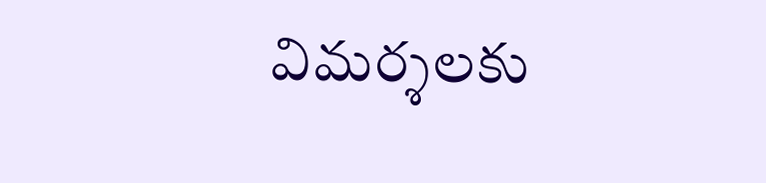విమర్శలకు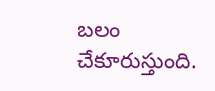బలం చేకూరుస్తుంది.